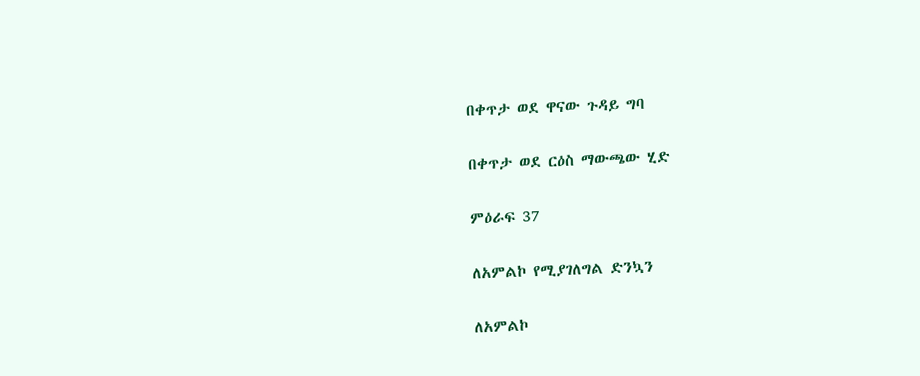በቀጥታ ወደ ዋናው ጉዳይ ግባ

በቀጥታ ወደ ርዕስ ማውጫው ሂድ

ምዕራፍ 37

ለአምልኮ የሚያገለግል ድንኳን

ለአምልኮ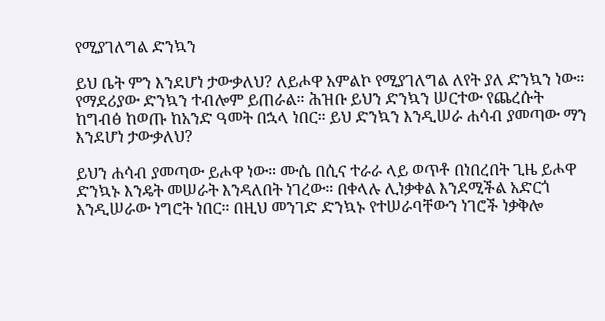የሚያገለግል ድንኳን

ይህ ቤት ምን እንደሆነ ታውቃለህ? ለይሖዋ አምልኮ የሚያገለግል ለየት ያለ ድንኳን ነው። የማደሪያው ድንኳን ተብሎም ይጠራል። ሕዝቡ ይህን ድንኳን ሠርተው የጨረሱት ከግብፅ ከወጡ ከአንድ ዓመት በኋላ ነበር። ይህ ድንኳን እንዲሠራ ሐሳብ ያመጣው ማን እንደሆነ ታውቃለህ?

ይህን ሐሳብ ያመጣው ይሖዋ ነው። ሙሴ በሲና ተራራ ላይ ወጥቶ በነበረበት ጊዜ ይሖዋ ድንኳኑ እንዴት መሠራት እንዳለበት ነገረው። በቀላሉ ሊነቃቀል እንደሚችል አድርጎ እንዲሠራው ነግሮት ነበር። በዚህ መንገድ ድንኳኑ የተሠራባቸውን ነገሮች ነቃቅሎ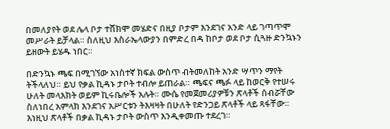በመለያየት ወደ ሌላ ቦታ ተሸክሞ መሄድና በዚያ ቦታም እንደገና አንድ ላይ ገጣጥሞ መሥራት ይቻላል። ስለዚህ እስራኤላውያን በምድረ በዳ ከቦታ ወደ ቦታ ሲጓዙ ድንኳኑን ይዘውት ይሄዱ ነበር።

በድንኳኑ ጫፍ በሚገኘው አነስተኛ ክፍል ውስጥ ብትመለከት አንድ ሣጥን ማየት ትችላለህ። ይህ የቃል ኪዳኑ ታቦት ተብሎ ይጠራል። ጫፍና ጫፉ ላይ ከወርቅ የተሠሩ ሁለት መላእክት ወይም ኪሩቤሎች አሉት። ሙሴ የመጀመሪያዎቹን ጽላቶች ሰብሯቸው ስለነበረ አምላክ እንደገና አሥርቱን ትእዛዛት በሁለት የድንጋይ ጽላቶች ላይ ጻፋቸው። እነዚህ ጽላቶች በቃል ኪዳኑ ታቦት ውስጥ እንዲቀመጡ ተደረገ።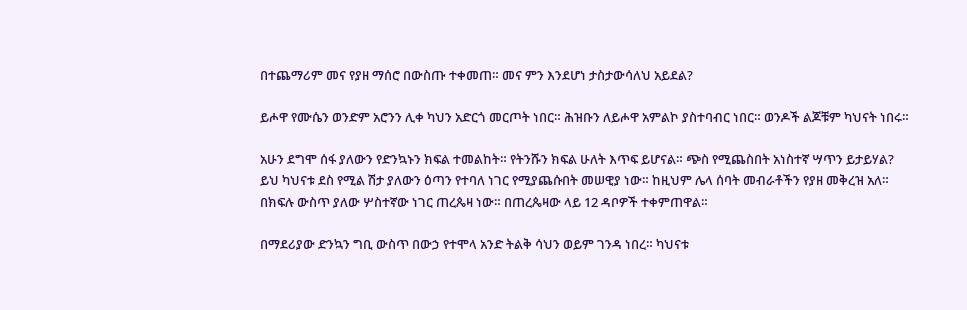በተጨማሪም መና የያዘ ማሰሮ በውስጡ ተቀመጠ። መና ምን እንደሆነ ታስታውሳለህ አይደል?

ይሖዋ የሙሴን ወንድም አሮንን ሊቀ ካህን አድርጎ መርጦት ነበር። ሕዝቡን ለይሖዋ አምልኮ ያስተባብር ነበር። ወንዶች ልጆቹም ካህናት ነበሩ።

አሁን ደግሞ ሰፋ ያለውን የድንኳኑን ክፍል ተመልከት። የትንሹን ክፍል ሁለት እጥፍ ይሆናል። ጭስ የሚጨስበት አነስተኛ ሣጥን ይታይሃል? ይህ ካህናቱ ደስ የሚል ሽታ ያለውን ዕጣን የተባለ ነገር የሚያጨሱበት መሠዊያ ነው። ከዚህም ሌላ ሰባት መብራቶችን የያዘ መቅረዝ አለ። በክፍሉ ውስጥ ያለው ሦስተኛው ነገር ጠረጴዛ ነው። በጠረጴዛው ላይ 12 ዳቦዎች ተቀምጠዋል።

በማደሪያው ድንኳን ግቢ ውስጥ በውኃ የተሞላ አንድ ትልቅ ሳህን ወይም ገንዳ ነበረ። ካህናቱ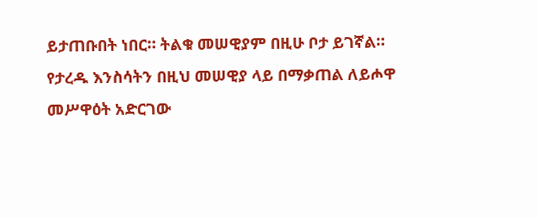ይታጠቡበት ነበር። ትልቁ መሠዊያም በዚሁ ቦታ ይገኛል። የታረዱ እንስሳትን በዚህ መሠዊያ ላይ በማቃጠል ለይሖዋ መሥዋዕት አድርገው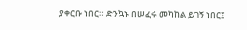ያቀርቡ ነበር። ድንኳኑ በሠፈሩ መካከል ይገኝ ነበር፤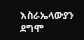እስራኤላውያን ደግሞ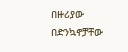በዙሪያው በድንኳኖቻቸው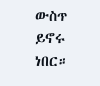ውስጥ ይኖሩ ነበር።